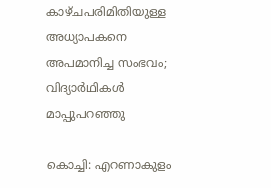കാഴ്ചപരിമിതിയുള്ള അധ്യാപകനെ അപമാനിച്ച സംഭവം; വിദ്യാര്‍ഥികള്‍ മാപ്പുപറഞ്ഞു

കൊച്ചി: എറണാകുളം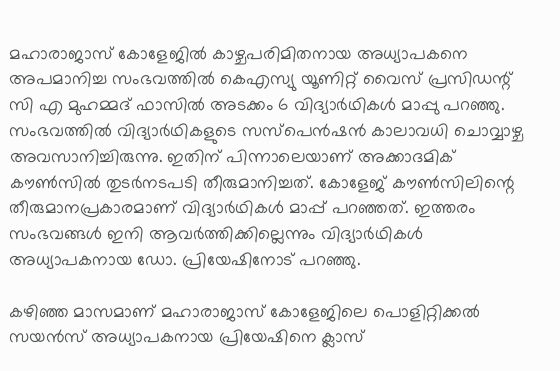മഹാരാജാസ് കോളേജില്‍ കാഴ്ചപരിമിതനായ അധ്യാപകനെ അപമാനിച്ച സംഭവത്തില്‍ കെഎസ്യു യൂണിറ്റ് വൈസ് പ്രസിഡന്റ് സി എ മുഹമ്മദ് ഫാസില്‍ അടക്കം 6 വിദ്യാര്‍ഥികള്‍ മാപ്പു പറഞ്ഞു. സംഭവത്തില്‍ വിദ്യാര്‍ഥികളുടെ സസ്പെന്‍ഷന്‍ കാലാവധി ചൊവ്വാഴ്ച അവസാനിച്ചിരുന്നു. ഇതിന് പിന്നാലെയാണ് അക്കാദമിക് കൗണ്‍സില്‍ തുടര്‍നടപടി തീരുമാനിച്ചത്. കോളേജ് കൗണ്‍സിലിന്റെ തീരുമാനപ്രകാരമാണ് വിദ്യാര്‍ഥികള്‍ മാപ്പ് പറഞ്ഞത്. ഇത്തരം സംഭവങ്ങള്‍ ഇനി ആവര്‍ത്തിക്കില്ലെന്നും വിദ്യാര്‍ഥികള്‍ അധ്യാപകനായ ഡോ. പ്രിയേഷിനോട് പറഞ്ഞു.

കഴിഞ്ഞ മാസമാണ് മഹാരാജാസ് കോളേജിലെ പൊളിറ്റിക്കല്‍ സയന്‍സ് അധ്യാപകനായ പ്രിയേഷിനെ ക്ലാസ്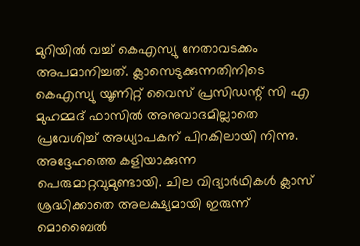മുറിയില്‍ വച്ച് കെഎസ്യു നേതാവടക്കം അപമാനിച്ചത്. ക്ലാസെടുക്കുന്നതിനിടെ കെഎസ്യു യൂണിറ്റ് വൈസ് പ്രസിഡന്റ് സി എ മുഹമ്മദ് ഫാസില്‍ അനുവാദമില്ലാതെ പ്രവേശിച്ച് അധ്യാപകന് പിറകിലായി നിന്നു. അദ്ദേഹത്തെ കളിയാക്കുന്ന പെരുമാറ്റവുമുണ്ടായി. ചില വിദ്യാര്‍ഥികള്‍ ക്ലാസ് ശ്രദ്ധിക്കാതെ അലക്ഷ്യമായി ഇരുന്ന് മൊബൈല്‍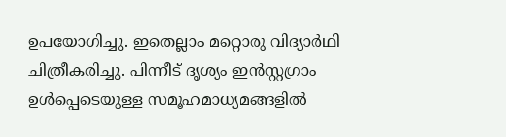ഉപയോഗിച്ചു. ഇതെല്ലാം മറ്റൊരു വിദ്യാര്‍ഥി ചിത്രീകരിച്ചു. പിന്നീട് ദൃശ്യം ഇന്‍സ്റ്റഗ്രാം ഉള്‍പ്പെടെയുള്ള സമൂഹമാധ്യമങ്ങളില്‍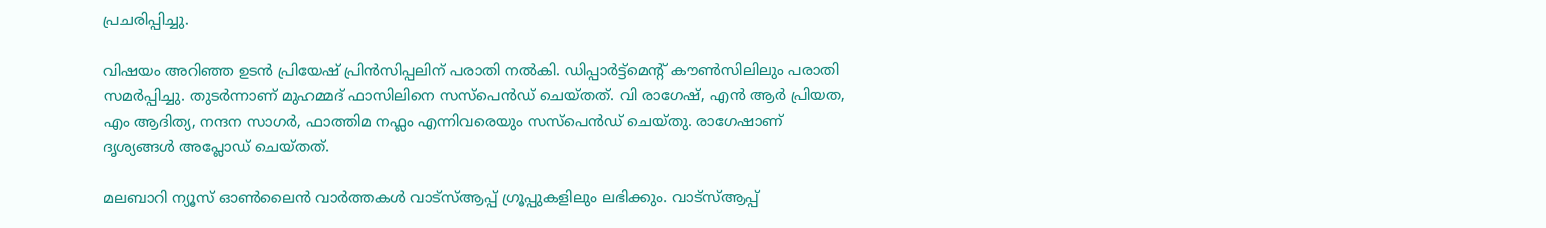പ്രചരിപ്പിച്ചു.

വിഷയം അറിഞ്ഞ ഉടന്‍ പ്രിയേഷ് പ്രിന്‍സിപ്പലിന് പരാതി നല്‍കി. ഡിപ്പാര്‍ട്ട്മെന്റ് കൗണ്‍സിലിലും പരാതി സമര്‍പ്പിച്ചു. തുടര്‍ന്നാണ് മുഹമ്മദ് ഫാസിലിനെ സസ്പെന്‍ഡ് ചെയ്തത്. വി രാഗേഷ്, എന്‍ ആര്‍ പ്രിയത, എം ആദിത്യ, നന്ദന സാഗര്‍, ഫാത്തിമ നഫ്ലം എന്നിവരെയും സസ്പെന്‍ഡ് ചെയ്തു. രാഗേഷാണ് ദൃശ്യങ്ങള്‍ അപ്ലോഡ് ചെയ്തത്.

മലബാറി ന്യൂസ് ഓണ്‍ലൈന്‍ വാര്‍ത്തകള്‍ വാട്‌സ്ആപ്പ് ഗ്രൂപ്പുകളിലും ലഭിക്കും. വാട്‌സ്ആപ്പ്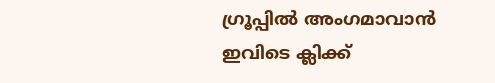ഗ്രൂപ്പില്‍ അംഗമാവാന്‍ ഇവിടെ ക്ലിക്ക്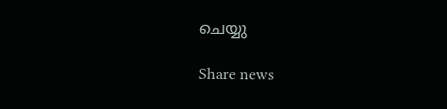ചെയ്യു

Share news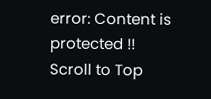error: Content is protected !!
Scroll to Top